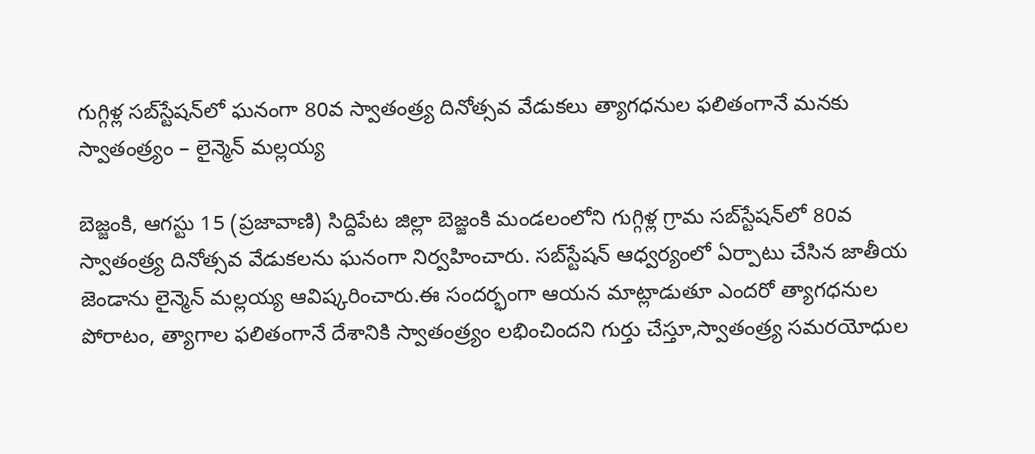గుగ్గిళ్ల సబ్‌స్టేషన్‌లో ఘనంగా 80వ స్వాతంత్ర్య దినోత్సవ వేడుకలు త్యాగధనుల ఫలితంగానే మనకు స్వాతంత్ర్యం – లైన్మెన్ మల్లయ్య

బెజ్జంకి, ఆగస్టు 15 (ప్రజావాణి) సిద్దిపేట జిల్లా బెజ్జంకి మండలంలోని గుగ్గిళ్ల గ్రామ సబ్‌స్టేషన్‌లో 80వ స్వాతంత్ర్య దినోత్సవ వేడుకలను ఘనంగా నిర్వహించారు. సబ్‌స్టేషన్ ఆధ్వర్యంలో ఏర్పాటు చేసిన జాతీయ జెండాను లైన్మెన్ మల్లయ్య ఆవిష్కరించారు.ఈ సందర్భంగా ఆయన మాట్లాడుతూ ఎందరో త్యాగధనుల పోరాటం, త్యాగాల ఫలితంగానే దేశానికి స్వాతంత్ర్యం లభించిందని గుర్తు చేస్తూ,స్వాతంత్ర్య సమరయోధుల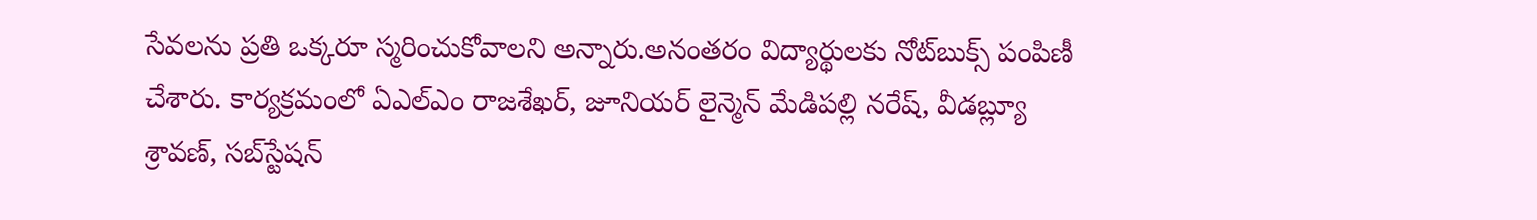సేవలను ప్రతి ఒక్కరూ స్మరించుకోవాలని అన్నారు.అనంతరం విద్యార్థులకు నోట్‌బుక్స్ పంపిణీ చేశారు. కార్యక్రమంలో ఏఎల్‌ఎం రాజశేఖర్, జూనియర్ లైన్మెన్ మేడిపల్లి నరేష్, వీడబ్ల్యూ శ్రావణ్, సబ్‌స్టేషన్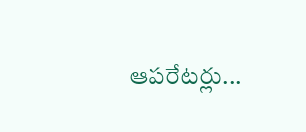ఆపరేటర్లు...